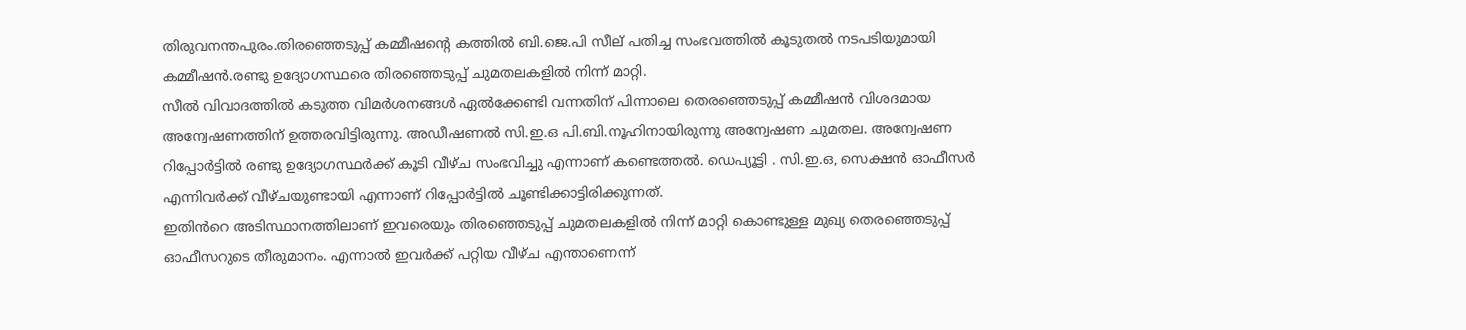തിരുവനന്തപുരം.തിരഞ്ഞെടുപ്പ് കമ്മീഷന്റെ കത്തിൽ ബി.ജെ.പി സീല് പതിച്ച സംഭവത്തിൽ കൂടുതൽ നടപടിയുമായി കമ്മീഷൻ.രണ്ടു ഉദ്യോഗസ്ഥരെ തിരഞ്ഞെടുപ്പ് ചുമതലകളിൽ നിന്ന് മാറ്റി.
സീൽ വിവാദത്തിൽ കടുത്ത വിമർശനങ്ങൾ ഏൽക്കേണ്ടി വന്നതിന് പിന്നാലെ തെരഞ്ഞെടുപ്പ് കമ്മീഷൻ വിശദമായ അന്വേഷണത്തിന് ഉത്തരവിട്ടിരുന്നു. അഡീഷണൽ സി.ഇ.ഒ പി.ബി.നൂഹിനായിരുന്നു അന്വേഷണ ചുമതല. അന്വേഷണ റിപ്പോർട്ടിൽ രണ്ടു ഉദ്യോഗസ്ഥർക്ക് കൂടി വീഴ്ച സംഭവിച്ചു എന്നാണ് കണ്ടെത്തൽ. ഡെപ്യൂട്ടി . സി.ഇ.ഒ, സെക്ഷൻ ഓഫീസർ എന്നിവർക്ക് വീഴ്ചയുണ്ടായി എന്നാണ് റിപ്പോർട്ടിൽ ചൂണ്ടിക്കാട്ടിരിക്കുന്നത്.
ഇതിൻറെ അടിസ്ഥാനത്തിലാണ് ഇവരെയും തിരഞ്ഞെടുപ്പ് ചുമതലകളിൽ നിന്ന് മാറ്റി കൊണ്ടുള്ള മുഖ്യ തെരഞ്ഞെടുപ്പ് ഓഫീസറുടെ തീരുമാനം. എന്നാൽ ഇവർക്ക് പറ്റിയ വീഴ്ച എന്താണെന്ന്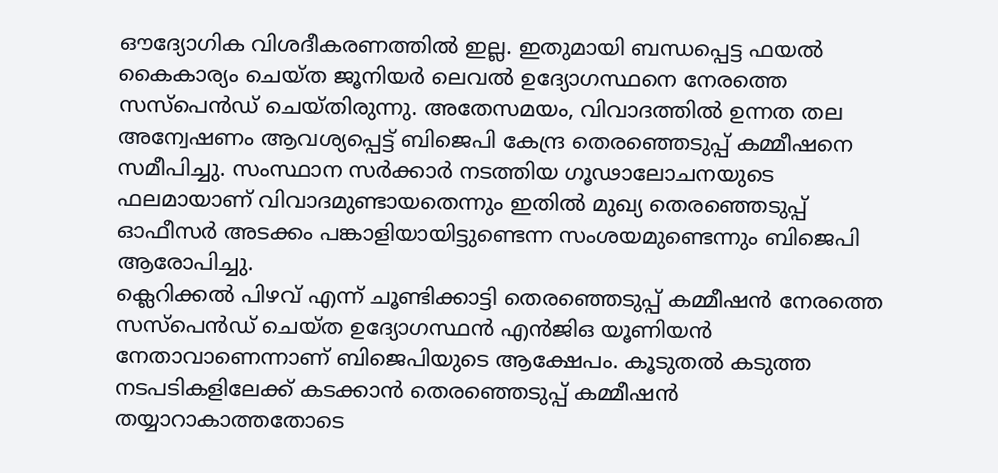ഔദ്യോഗിക വിശദീകരണത്തിൽ ഇല്ല. ഇതുമായി ബന്ധപ്പെട്ട ഫയൽ കൈകാര്യം ചെയ്ത ജൂനിയർ ലെവൽ ഉദ്യോഗസ്ഥനെ നേരത്തെ സസ്പെൻഡ് ചെയ്തിരുന്നു. അതേസമയം, വിവാദത്തിൽ ഉന്നത തല അന്വേഷണം ആവശ്യപ്പെട്ട് ബിജെപി കേന്ദ്ര തെരഞ്ഞെടുപ്പ് കമ്മീഷനെ സമീപിച്ചു. സംസ്ഥാന സർക്കാർ നടത്തിയ ഗൂഢാലോചനയുടെ ഫലമായാണ് വിവാദമുണ്ടായതെന്നും ഇതിൽ മുഖ്യ തെരഞ്ഞെടുപ്പ് ഓഫീസർ അടക്കം പങ്കാളിയായിട്ടുണ്ടെന്ന സംശയമുണ്ടെന്നും ബിജെപി ആരോപിച്ചു.
ക്ലെറിക്കൽ പിഴവ് എന്ന് ചൂണ്ടിക്കാട്ടി തെരഞ്ഞെടുപ്പ് കമ്മീഷൻ നേരത്തെ സസ്പെൻഡ് ചെയ്ത ഉദ്യോഗസ്ഥൻ എൻജിഒ യൂണിയൻ നേതാവാണെന്നാണ് ബിജെപിയുടെ ആക്ഷേപം. കൂടുതൽ കടുത്ത നടപടികളിലേക്ക് കടക്കാൻ തെരഞ്ഞെടുപ്പ് കമ്മീഷൻ തയ്യാറാകാത്തതോടെ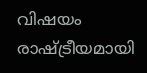വിഷയം രാഷ്ട്രീയമായി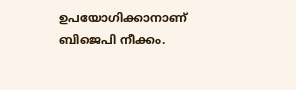ഉപയോഗിക്കാനാണ് ബിജെപി നീക്കം.